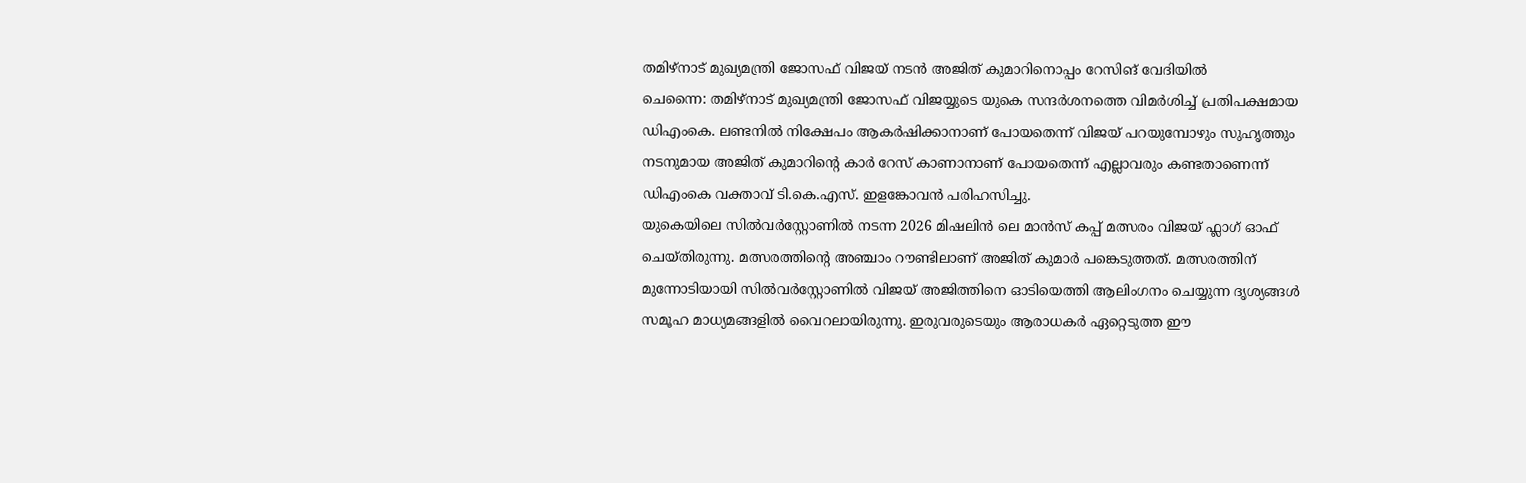തമിഴ്നാട് മുഖ്യമന്ത്രി ജോസഫ് വിജയ് നടൻ അജിത് കുമാറിനൊപ്പം റേസിങ് വേദിയിൽ
ചെന്നൈ: തമിഴ്നാട് മുഖ്യമന്ത്രി ജോസഫ് വിജയ്യുടെ യുകെ സന്ദർശനത്തെ വിമർശിച്ച് പ്രതിപക്ഷമായ ഡിഎംകെ. ലണ്ടനിൽ നിക്ഷേപം ആകർഷിക്കാനാണ് പോയതെന്ന് വിജയ് പറയുമ്പോഴും സുഹൃത്തും നടനുമായ അജിത് കുമാറിന്റെ കാർ റേസ് കാണാനാണ് പോയതെന്ന് എല്ലാവരും കണ്ടതാണെന്ന് ഡിഎംകെ വക്താവ് ടി.കെ.എസ്. ഇളങ്കോവൻ പരിഹസിച്ചു.
യുകെയിലെ സിൽവർസ്റ്റോണിൽ നടന്ന 2026 മിഷലിൻ ലെ മാൻസ് കപ്പ് മത്സരം വിജയ് ഫ്ലാഗ് ഓഫ് ചെയ്തിരുന്നു. മത്സരത്തിന്റെ അഞ്ചാം റൗണ്ടിലാണ് അജിത് കുമാർ പങ്കെടുത്തത്. മത്സരത്തിന് മുന്നോടിയായി സിൽവർസ്റ്റോണിൽ വിജയ് അജിത്തിനെ ഓടിയെത്തി ആലിംഗനം ചെയ്യുന്ന ദൃശ്യങ്ങൾ സമൂഹ മാധ്യമങ്ങളിൽ വൈറലായിരുന്നു. ഇരുവരുടെയും ആരാധകർ ഏറ്റെടുത്ത ഈ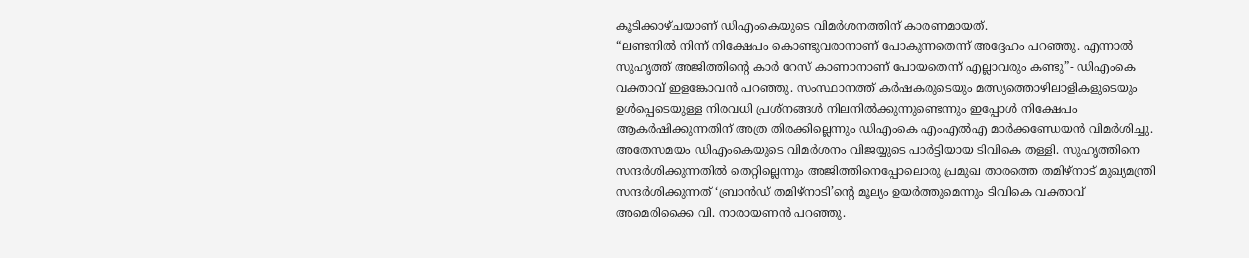കൂടിക്കാഴ്ചയാണ് ഡിഎംകെയുടെ വിമർശനത്തിന് കാരണമായത്.
“ലണ്ടനിൽ നിന്ന് നിക്ഷേപം കൊണ്ടുവരാനാണ് പോകുന്നതെന്ന് അദ്ദേഹം പറഞ്ഞു. എന്നാൽ സുഹൃത്ത് അജിത്തിന്റെ കാർ റേസ് കാണാനാണ് പോയതെന്ന് എല്ലാവരും കണ്ടു”- ഡിഎംകെ വക്താവ് ഇളങ്കോവൻ പറഞ്ഞു. സംസ്ഥാനത്ത് കർഷകരുടെയും മത്സ്യത്തൊഴിലാളികളുടെയും ഉൾപ്പെടെയുള്ള നിരവധി പ്രശ്നങ്ങൾ നിലനിൽക്കുന്നുണ്ടെന്നും ഇപ്പോൾ നിക്ഷേപം ആകർഷിക്കുന്നതിന് അത്ര തിരക്കില്ലെന്നും ഡിഎംകെ എംഎൽഎ മാർക്കണ്ഡേയൻ വിമർശിച്ചു.
അതേസമയം ഡിഎംകെയുടെ വിമർശനം വിജയ്യുടെ പാർട്ടിയായ ടിവികെ തള്ളി. സുഹൃത്തിനെ സന്ദർശിക്കുന്നതിൽ തെറ്റില്ലെന്നും അജിത്തിനെപ്പോലൊരു പ്രമുഖ താരത്തെ തമിഴ്നാട് മുഖ്യമന്ത്രി സന്ദർശിക്കുന്നത് ‘ബ്രാൻഡ് തമിഴ്നാടി’ന്റെ മൂല്യം ഉയർത്തുമെന്നും ടിവികെ വക്താവ് അമെരിക്കൈ വി. നാരായണൻ പറഞ്ഞു.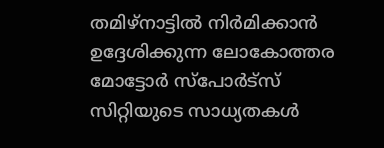തമിഴ്നാട്ടിൽ നിർമിക്കാൻ ഉദ്ദേശിക്കുന്ന ലോകോത്തര മോട്ടോർ സ്പോർട്സ് സിറ്റിയുടെ സാധ്യതകൾ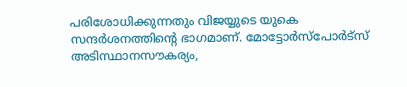പരിശോധിക്കുന്നതും വിജയ്യുടെ യുകെ സന്ദർശനത്തിന്റെ ഭാഗമാണ്. മോട്ടോർസ്പോർട്സ് അടിസ്ഥാനസൗകര്യം,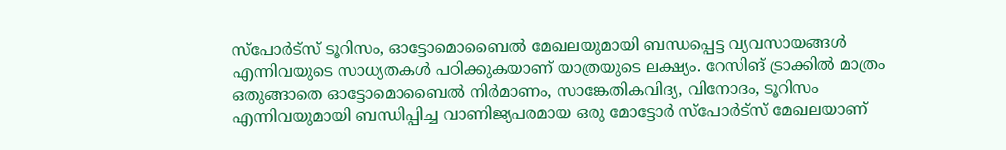സ്പോർട്സ് ടൂറിസം, ഓട്ടോമൊബൈൽ മേഖലയുമായി ബന്ധപ്പെട്ട വ്യവസായങ്ങൾ എന്നിവയുടെ സാധ്യതകൾ പഠിക്കുകയാണ് യാത്രയുടെ ലക്ഷ്യം. റേസിങ് ട്രാക്കിൽ മാത്രം ഒതുങ്ങാതെ ഓട്ടോമൊബൈൽ നിർമാണം, സാങ്കേതികവിദ്യ, വിനോദം, ടൂറിസം എന്നിവയുമായി ബന്ധിപ്പിച്ച വാണിജ്യപരമായ ഒരു മോട്ടോർ സ്പോർട്സ് മേഖലയാണ്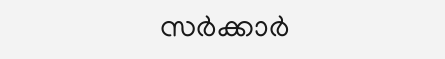സർക്കാർ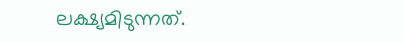ലക്ഷ്യമിടുന്നത്.